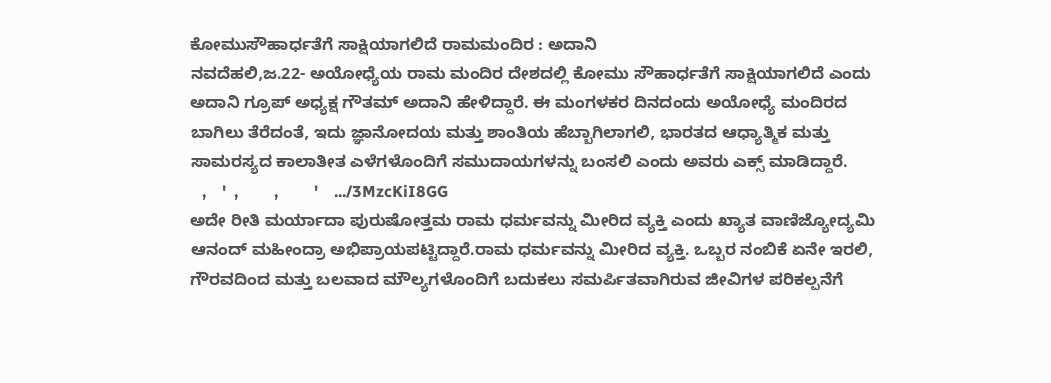ಕೋಮುಸೌಹಾರ್ಧತೆಗೆ ಸಾಕ್ಷಿಯಾಗಲಿದೆ ರಾಮಮಂದಿರ : ಅದಾನಿ
ನವದೆಹಲಿ,ಜ.22- ಅಯೋಧ್ಯೆಯ ರಾಮ ಮಂದಿರ ದೇಶದಲ್ಲಿ ಕೋಮು ಸೌಹಾರ್ಧತೆಗೆ ಸಾಕ್ಷಿಯಾಗಲಿದೆ ಎಂದು ಅದಾನಿ ಗ್ರೂಪ್ ಅಧ್ಯಕ್ಷ ಗೌತಮ್ ಅದಾನಿ ಹೇಳಿದ್ದಾರೆ. ಈ ಮಂಗಳಕರ ದಿನದಂದು ಅಯೋಧ್ಯೆ ಮಂದಿರದ ಬಾಗಿಲು ತೆರೆದಂತೆ, ಇದು ಜ್ಞಾನೋದಯ ಮತ್ತು ಶಾಂತಿಯ ಹೆಬ್ಬಾಗಿಲಾಗಲಿ, ಭಾರತದ ಆಧ್ಯಾತ್ಮಿಕ ಮತ್ತು ಸಾಮರಸ್ಯದ ಕಾಲಾತೀತ ಎಳೆಗಳೊಂದಿಗೆ ಸಮುದಾಯಗಳನ್ನು ಬಂಸಲಿ ಎಂದು ಅವರು ಎಕ್ಸ್ ಮಾಡಿದ್ದಾರೆ.
   ,    '  ,         ,         '    .../3MzcKiI8GG
ಅದೇ ರೀತಿ ಮರ್ಯಾದಾ ಪುರುಷೋತ್ತಮ ರಾಮ ಧರ್ಮವನ್ನು ಮೀರಿದ ವ್ಯಕ್ತಿ ಎಂದು ಖ್ಯಾತ ವಾಣಿಜ್ಯೋದ್ಯಮಿ ಆನಂದ್ ಮಹೀಂದ್ರಾ ಅಭಿಪ್ರಾಯಪಟ್ಟಿದ್ದಾರೆ.ರಾಮ ಧರ್ಮವನ್ನು ಮೀರಿದ ವ್ಯಕ್ತಿ. ಒಬ್ಬರ ನಂಬಿಕೆ ಏನೇ ಇರಲಿ, ಗೌರವದಿಂದ ಮತ್ತು ಬಲವಾದ ಮೌಲ್ಯಗಳೊಂದಿಗೆ ಬದುಕಲು ಸಮರ್ಪಿತವಾಗಿರುವ ಜೀವಿಗಳ ಪರಿಕಲ್ಪನೆಗೆ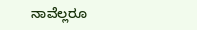ನಾವೆಲ್ಲರೂ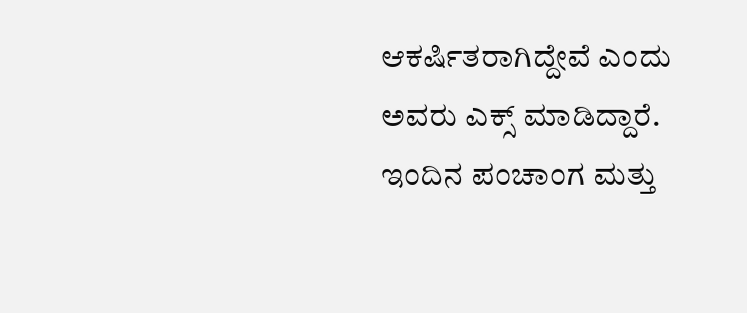ಆಕರ್ಷಿತರಾಗಿದ್ದೇವೆ ಎಂದು ಅವರು ಎಕ್ಸ್ ಮಾಡಿದ್ದಾರೆ.
ಇಂದಿನ ಪಂಚಾಂಗ ಮತ್ತು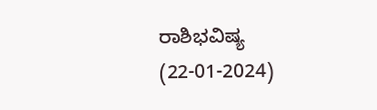ರಾಶಿಭವಿಷ್ಯ (22-01-2024)